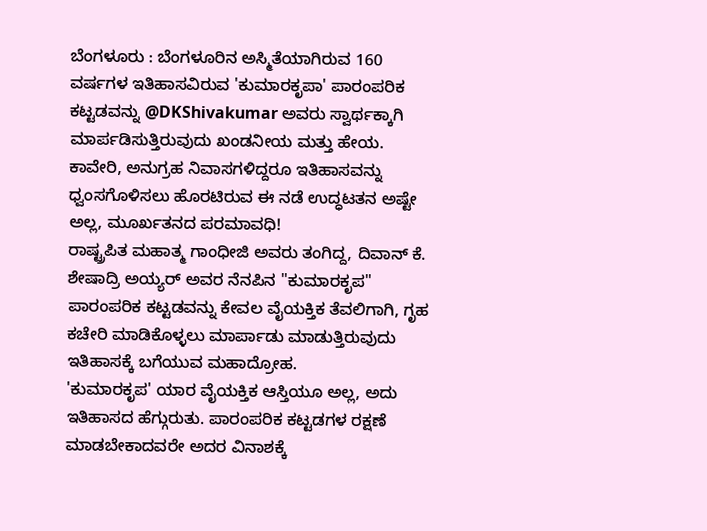ಬೆಂಗಳೂರು : ಬೆಂಗಳೂರಿನ ಅಸ್ಮಿತೆಯಾಗಿರುವ 160 ವರ್ಷಗಳ ಇತಿಹಾಸವಿರುವ 'ಕುಮಾರಕೃಪಾ' ಪಾರಂಪರಿಕ ಕಟ್ಟಡವನ್ನು @DKShivakumar ಅವರು ಸ್ವಾರ್ಥಕ್ಕಾಗಿ ಮಾರ್ಪಡಿಸುತ್ತಿರುವುದು ಖಂಡನೀಯ ಮತ್ತು ಹೇಯ.
ಕಾವೇರಿ, ಅನುಗ್ರಹ ನಿವಾಸಗಳಿದ್ದರೂ ಇತಿಹಾಸವನ್ನು ಧ್ವಂಸಗೊಳಿಸಲು ಹೊರಟಿರುವ ಈ ನಡೆ ಉದ್ಧಟತನ ಅಷ್ಟೇ ಅಲ್ಲ, ಮೂರ್ಖತನದ ಪರಮಾವಧಿ!
ರಾಷ್ಟ್ರಪಿತ ಮಹಾತ್ಮ ಗಾಂಧೀಜಿ ಅವರು ತಂಗಿದ್ದ, ದಿವಾನ್ ಕೆ. ಶೇಷಾದ್ರಿ ಅಯ್ಯರ್ ಅವರ ನೆನಪಿನ "ಕುಮಾರಕೃಪ" ಪಾರಂಪರಿಕ ಕಟ್ಟಡವನ್ನು ಕೇವಲ ವೈಯಕ್ತಿಕ ತೆವಲಿಗಾಗಿ, ಗೃಹ ಕಚೇರಿ ಮಾಡಿಕೊಳ್ಳಲು ಮಾರ್ಪಾಡು ಮಾಡುತ್ತಿರುವುದು ಇತಿಹಾಸಕ್ಕೆ ಬಗೆಯುವ ಮಹಾದ್ರೋಹ.
'ಕುಮಾರಕೃಪ' ಯಾರ ವೈಯಕ್ತಿಕ ಆಸ್ತಿಯೂ ಅಲ್ಲ, ಅದು ಇತಿಹಾಸದ ಹೆಗ್ಗುರುತು. ಪಾರಂಪರಿಕ ಕಟ್ಟಡಗಳ ರಕ್ಷಣೆ ಮಾಡಬೇಕಾದವರೇ ಅದರ ವಿನಾಶಕ್ಕೆ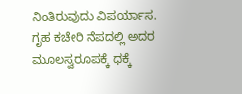ನಿಂತಿರುವುದು ವಿಪರ್ಯಾಸ.
ಗೃಹ ಕಚೇರಿ ನೆಪದಲ್ಲಿ ಅದರ ಮೂಲಸ್ವರೂಪಕ್ಕೆ ಧಕ್ಕೆ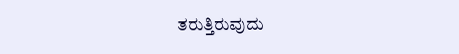ತರುತ್ತಿರುವುದು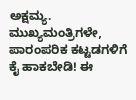ಅಕ್ಷಮ್ಯ. ಮುಖ್ಯಮಂತ್ರಿಗಳೇ, ಪಾರಂಪರಿಕ ಕಟ್ಟಡಗಳಿಗೆ ಕೈ ಹಾಕಬೇಡಿ! ಈ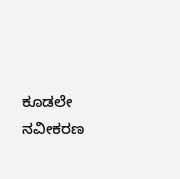ಕೂಡಲೇ ನವೀಕರಣ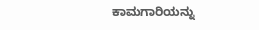ಕಾಮಗಾರಿಯನ್ನು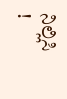ನಿಲ್ಲಿಸಿ !